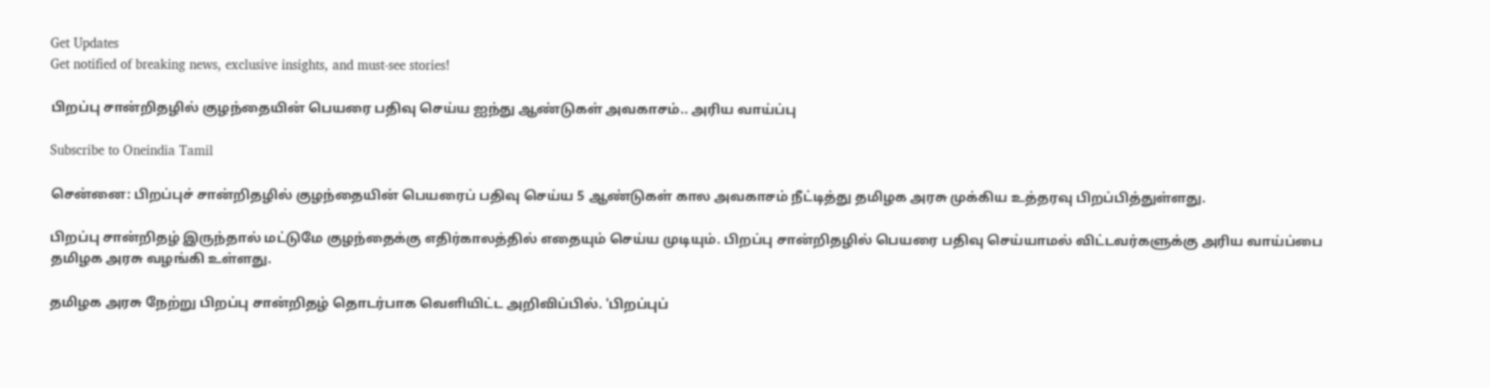Get Updates
Get notified of breaking news, exclusive insights, and must-see stories!

பிறப்பு சான்றிதழில் குழந்தையின் பெயரை பதிவு செய்ய ஐந்து ஆண்டுகள் அவகாசம்.. அரிய வாய்ப்பு

Subscribe to Oneindia Tamil

சென்னை: பிறப்புச் சான்றிதழில் குழந்தையின் பெயரைப் பதிவு செய்ய 5 ஆண்டுகள் கால அவகாசம் நீட்டித்து தமிழக அரசு முக்கிய உத்தரவு பிறப்பித்துள்ளது.

பிறப்பு சான்றிதழ் இருந்தால் மட்டுமே குழந்தைக்கு எதிர்காலத்தில் எதையும் செய்ய முடியும். பிறப்பு சான்றிதழில் பெயரை பதிவு செய்யாமல் விட்டவர்களுக்கு அரிய வாய்ப்பை தமிழக அரசு வழங்கி உள்ளது.

தமிழக அரசு நேற்று பிறப்பு சான்றிதழ் தொடர்பாக வெளியிட்ட அறிவிப்பில். 'பிறப்புப்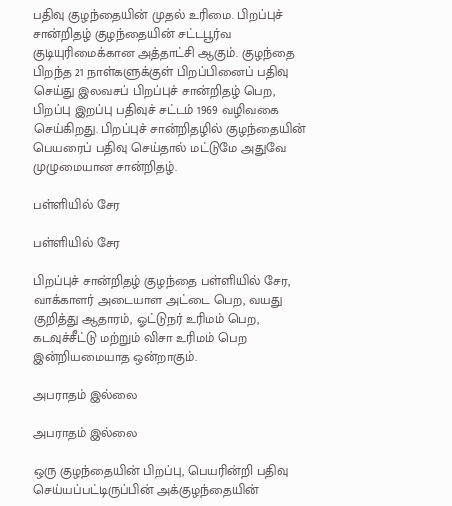பதிவு குழந்தையின் முதல் உரிமை. பிறப்புச் சான்றிதழ் குழந்தையின் சட்டபூர்வ குடியுரிமைக்கான அத்தாட்சி ஆகும். குழந்தை பிறந்த 21 நாள்களுக்குள் பிறப்பினைப் பதிவு செய்து இலவசப் பிறப்புச் சான்றிதழ் பெற, பிறப்பு இறப்பு பதிவுச் சட்டம் 1969 வழிவகை செய்கிறது. பிறப்புச் சான்றிதழில் குழந்தையின் பெயரைப் பதிவு செய்தால் மட்டுமே அதுவே முழுமையான சான்றிதழ்.

பள்ளியில் சேர

பள்ளியில் சேர

பிறப்புச் சான்றிதழ் குழந்தை பள்ளியில் சேர, வாக்காளர் அடையாள அட்டை பெற, வயது குறித்து ஆதாரம், ஓட்டுநர் உரிமம் பெற, கடவுச்சீட்டு மற்றும் விசா உரிமம் பெற இன்றியமையாத ஒன்றாகும்.

அபராதம் இல்லை

அபராதம் இல்லை

ஒரு குழந்தையின் பிறப்பு, பெயரின்றி பதிவு செய்யப்பட்டிருப்பின் அக்குழந்தையின்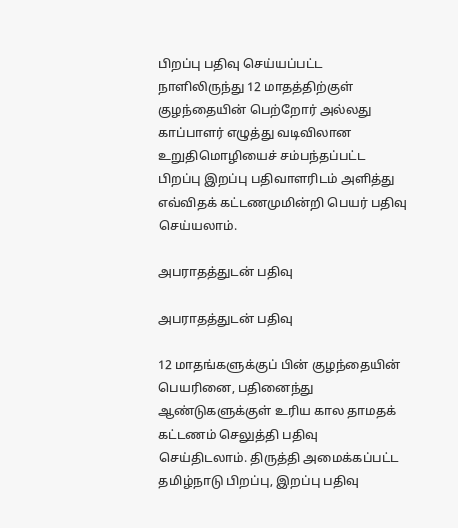பிறப்பு பதிவு செய்யப்பட்ட நாளிலிருந்து 12 மாதத்திற்குள் குழந்தையின் பெற்றோர் அல்லது காப்பாளர் எழுத்து வடிவிலான உறுதிமொழியைச் சம்பந்தப்பட்ட பிறப்பு இறப்பு பதிவாளரிடம் அளித்து எவ்விதக் கட்டணமுமின்றி பெயர் பதிவு செய்யலாம்.

அபராதத்துடன் பதிவு

அபராதத்துடன் பதிவு

12 மாதங்களுக்குப் பின் குழந்தையின் பெயரினை, பதினைந்து ஆண்டுகளுக்குள் உரிய கால தாமதக் கட்டணம் செலுத்தி பதிவு செய்திடலாம். திருத்தி அமைக்கப்பட்ட தமிழ்நாடு பிறப்பு, இறப்பு பதிவு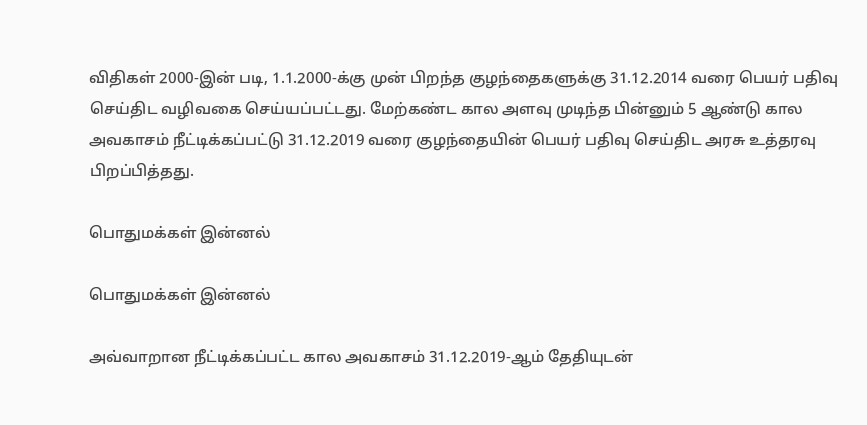விதிகள் 2000-இன் படி, 1.1.2000-க்கு முன் பிறந்த குழந்தைகளுக்கு 31.12.2014 வரை பெயர் பதிவு செய்திட வழிவகை செய்யப்பட்டது. மேற்கண்ட கால அளவு முடிந்த பின்னும் 5 ஆண்டு கால அவகாசம் நீட்டிக்கப்பட்டு 31.12.2019 வரை குழந்தையின் பெயர் பதிவு செய்திட அரசு உத்தரவு பிறப்பித்தது.

பொதுமக்கள் இன்னல்

பொதுமக்கள் இன்னல்

அவ்வாறான நீட்டிக்கப்பட்ட கால அவகாசம் 31.12.2019-ஆம் தேதியுடன்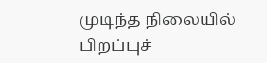முடிந்த நிலையில் பிறப்புச்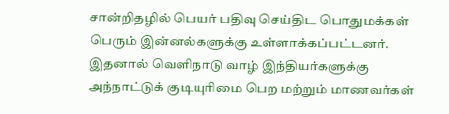சான்றிதழில் பெயர் பதிவு செய்திட பொதுமக்கள் பெரும் இன்னல்களுக்கு உள்ளாக்கப்பட்டனர். இதனால் வெளிநாடு வாழ் இந்தியர்களுக்கு அந்நாட்டுக் குடியுரிமை பெற மற்றும் மாணவர்கள்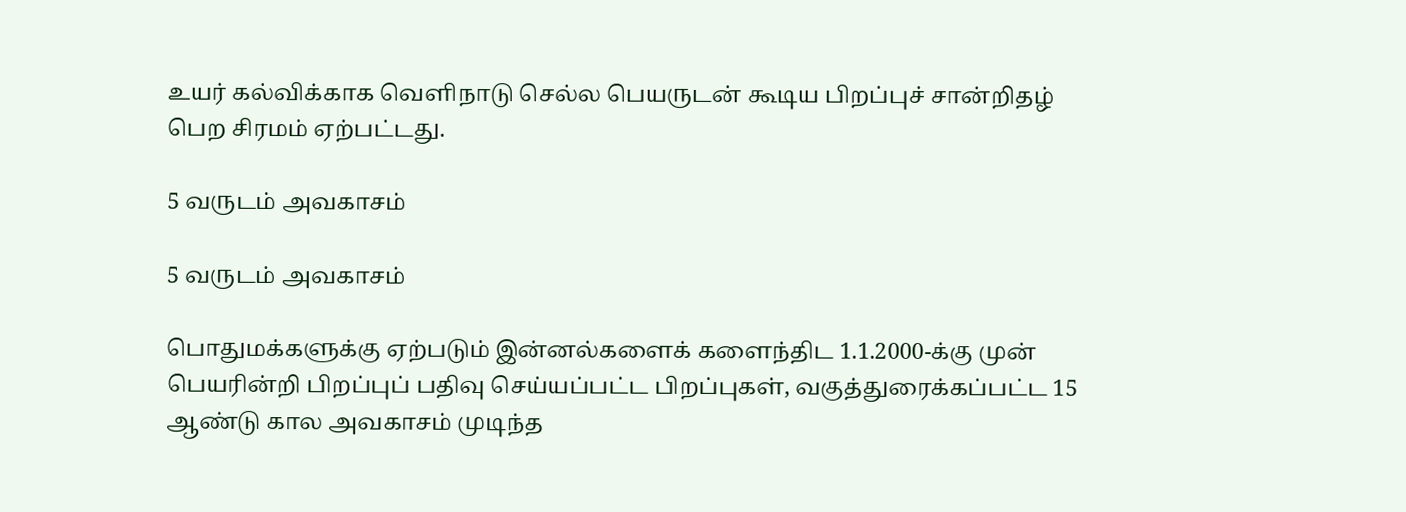உயர் கல்விக்காக வெளிநாடு செல்ல பெயருடன் கூடிய பிறப்புச் சான்றிதழ் பெற சிரமம் ஏற்பட்டது.

5 வருடம் அவகாசம்

5 வருடம் அவகாசம்

பொதுமக்களுக்கு ஏற்படும் இன்னல்களைக் களைந்திட 1.1.2000-க்கு முன் பெயரின்றி பிறப்புப் பதிவு செய்யப்பட்ட பிறப்புகள், வகுத்துரைக்கப்பட்ட 15 ஆண்டு கால அவகாசம் முடிந்த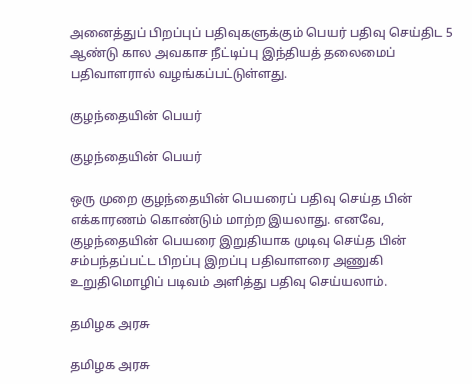அனைத்துப் பிறப்புப் பதிவுகளுக்கும் பெயர் பதிவு செய்திட 5 ஆண்டு கால அவகாச நீட்டிப்பு இந்தியத் தலைமைப் பதிவாளரால் வழங்கப்பட்டுள்ளது.

குழந்தையின் பெயர்

குழந்தையின் பெயர்

ஒரு முறை குழந்தையின் பெயரைப் பதிவு செய்த பின் எக்காரணம் கொண்டும் மாற்ற இயலாது. எனவே, குழந்தையின் பெயரை இறுதியாக முடிவு செய்த பின் சம்பந்தப்பட்ட பிறப்பு இறப்பு பதிவாளரை அணுகி உறுதிமொழிப் படிவம் அளித்து பதிவு செய்யலாம்.

தமிழக அரசு

தமிழக அரசு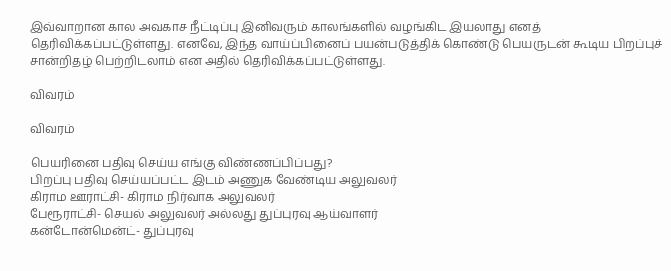இவ்வாறான கால அவகாச நீட்டிப்பு இனிவரும் காலங்களில் வழங்கிட இயலாது எனத் தெரிவிக்கப்பட்டுள்ளது. எனவே, இந்த வாய்ப்பினைப் பயன்படுத்திக் கொண்டு பெயருடன் கூடிய பிறப்புச் சான்றிதழ் பெற்றிடலாம் என அதில் தெரிவிக்கப்பட்டுள்ளது.

விவரம்

விவரம்

பெயரினை பதிவு செய்ய எங்கு விண்ணப்பிப்பது?
பிறப்பு பதிவு செய்யப்பட்ட இடம் அணுக வேண்டிய அலுவலர்
கிராம ஊராட்சி- கிராம நிர்வாக அலுவலர்
பேரூராட்சி- செயல் அலுவலர் அல்லது துப்புரவு ஆய்வாளர்
கன்டோன்மென்ட்- துப்புரவு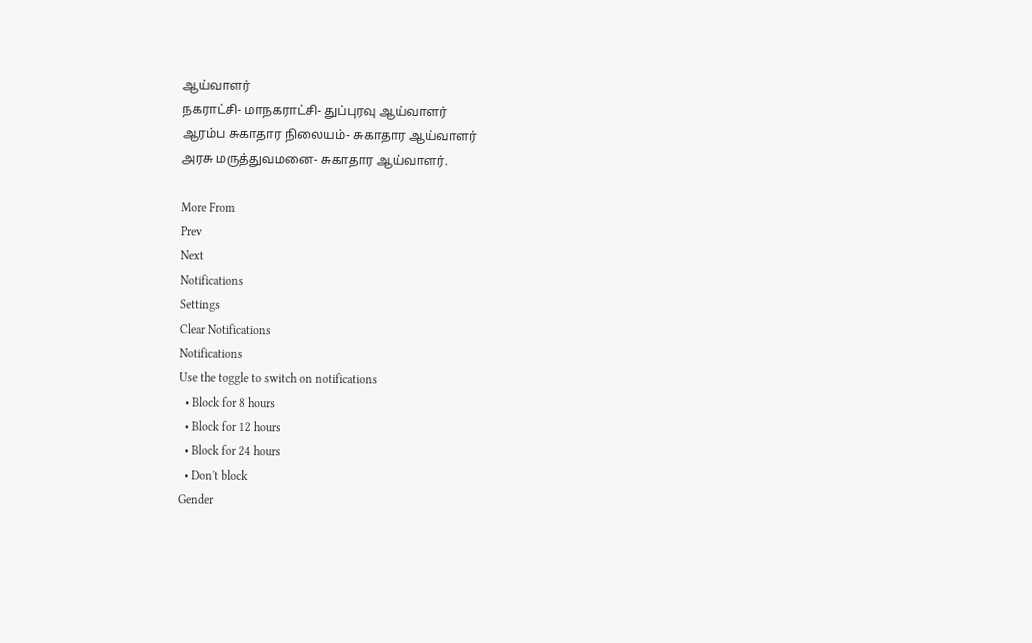ஆய்வாளர்
நகராட்சி- மாநகராட்சி- துப்புரவு ஆய்வாளர்
ஆரம்ப சுகாதார நிலையம்- சுகாதார ஆய்வாளர்
அரசு மருத்துவமனை- சுகாதார ஆய்வாளர்.

More From
Prev
Next
Notifications
Settings
Clear Notifications
Notifications
Use the toggle to switch on notifications
  • Block for 8 hours
  • Block for 12 hours
  • Block for 24 hours
  • Don't block
Gender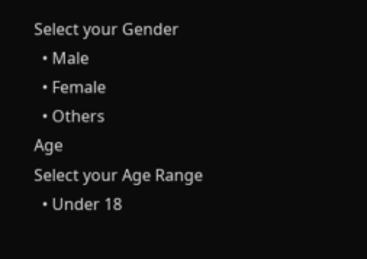Select your Gender
  • Male
  • Female
  • Others
Age
Select your Age Range
  • Under 18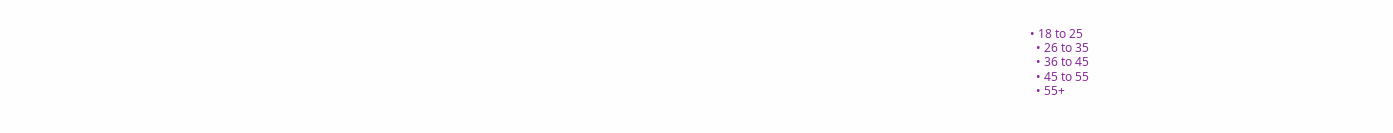• 18 to 25
  • 26 to 35
  • 36 to 45
  • 45 to 55
  • 55+